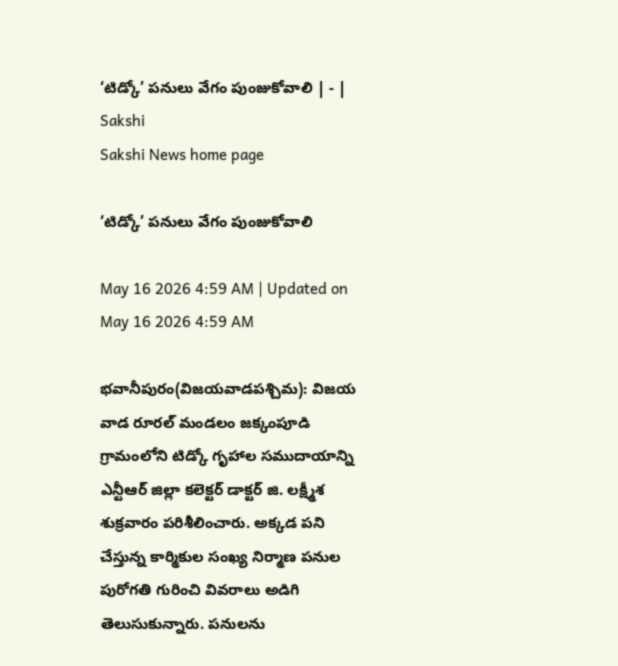‘టిడ్కో’ పనులు వేగం పుంజుకోవాలి | - | Sakshi
Sakshi News home page

‘టిడ్కో’ పనులు వేగం పుంజుకోవాలి

May 16 2026 4:59 AM | Updated on May 16 2026 4:59 AM

భవానీపురం(విజయవాడపశ్చిమ): విజయ వాడ రూరల్‌ మండలం జక్కంపూడి గ్రామంలోని టిడ్కో గృహాల సముదాయాన్ని ఎన్టీఆర్‌ జిల్లా కలెక్టర్‌ డాక్టర్‌ జి. లక్ష్మీశ శుక్రవారం పరిశీలించారు. అక్కడ పని చేస్తున్న కార్మికుల సంఖ్య నిర్మాణ పనుల పురోగతి గురించి వివరాలు అడిగి తెలుసుకున్నారు. పనులను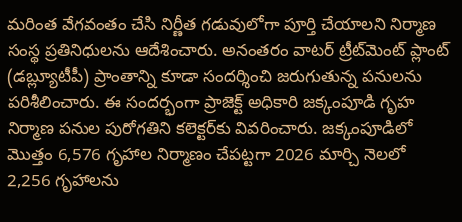మరింత వేగవంతం చేసి నిర్ణీత గడువులోగా పూర్తి చేయాలని నిర్మాణ సంస్థ ప్రతినిధులను ఆదేశించారు. అనంతరం వాటర్‌ ట్రీట్‌మెంట్‌ ప్లాంట్‌ (డబ్ల్యూటీపీ) ప్రాంతాన్ని కూడా సందర్శించి జరుగుతున్న పనులను పరిశీలించారు. ఈ సందర్భంగా ప్రాజెక్ట్‌ అధికారి జక్కంపూడి గృహ నిర్మాణ పనుల పురోగతిని కలెక్టర్‌కు వివరించారు. జక్కంపూడిలో మొత్తం 6,576 గృహాల నిర్మాణం చేపట్టగా 2026 మార్చి నెలలో 2,256 గృహాలను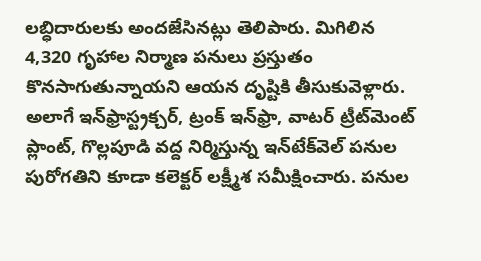లబ్ధిదారులకు అందజేసినట్లు తెలిపారు. మిగిలిన 4,320 గృహాల నిర్మాణ పనులు ప్రస్తుతం కొనసాగుతున్నాయని ఆయన దృష్టికి తీసుకువెళ్లారు. అలాగే ఇన్‌ఫ్రాస్ట్రక్చర్‌, ట్రంక్‌ ఇన్‌ఫ్రా, వాటర్‌ ట్రీట్‌మెంట్‌ ప్లాంట్‌, గొల్లపూడి వద్ద నిర్మిస్తున్న ఇన్‌టేక్‌వెల్‌ పనుల పురోగతిని కూడా కలెక్టర్‌ లక్ష్మీశ సమీక్షించారు. పనుల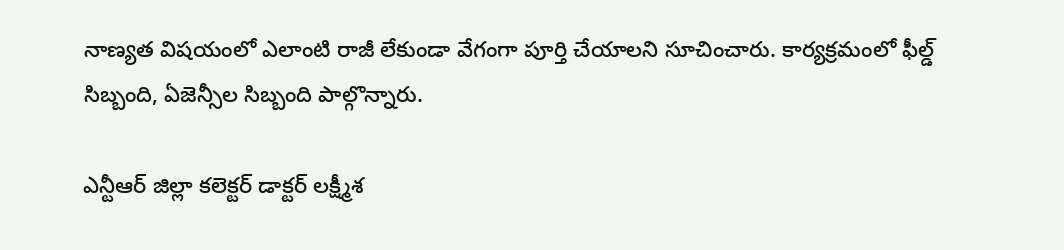నాణ్యత విషయంలో ఎలాంటి రాజీ లేకుండా వేగంగా పూర్తి చేయాలని సూచించారు. కార్యక్రమంలో ఫీల్డ్‌ సిబ్బంది, ఏజెన్సీల సిబ్బంది పాల్గొన్నారు.

ఎన్టీఆర్‌ జిల్లా కలెక్టర్‌ డాక్టర్‌ లక్ష్మీశ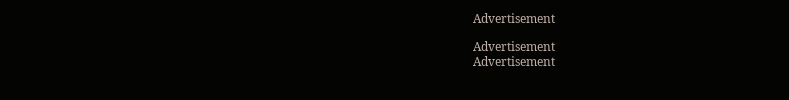Advertisement

Advertisement
Advertisement